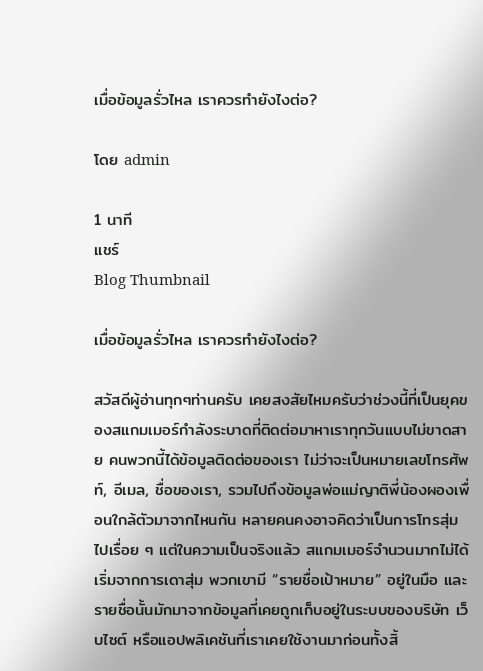เมื่อข้อมูลรั่วไหล เราควรทำยังไงต่อ?

โดย admin

1 นาที
แชร์
Blog Thumbnail

เมื่อข้อมูลรั่วไหล เราควรทำยังไงต่อ?

สวัสดีผู้อ่านทุกๆท่านครับ เคยสงสัยไหมครับว่าช่วงนี้ที่เป็นยุคของสแกมเมอร์กำลังระบาดที่ติดต่อมาหาเราทุกวันแบบไม่ขาดสาย คนพวกนี้ได้ข้อมูลติดต่อของเรา ไม่ว่าจะเป็นหมายเลขโทรศัพท์, อีเมล, ชื่อของเรา, รวมไปถึงข้อมูลพ่อแม่ญาติพี่น้องผองเพื่อนใกล้ตัวมาจากไหนกัน หลายคนคงอาจคิดว่าเป็นการโทรสุ่มไปเรื่อย ๆ แต่ในความเป็นจริงแล้ว สแกมเมอร์จำนวนมากไม่ได้เริ่มจากการเดาสุ่ม พวกเขามี “รายชื่อเป้าหมาย” อยู่ในมือ และรายชื่อนั้นมักมาจากข้อมูลที่เคยถูกเก็บอยู่ในระบบของบริษัท เว็บไซต์ หรือแอปพลิเคชันที่เราเคยใช้งานมาก่อนทั้งสิ้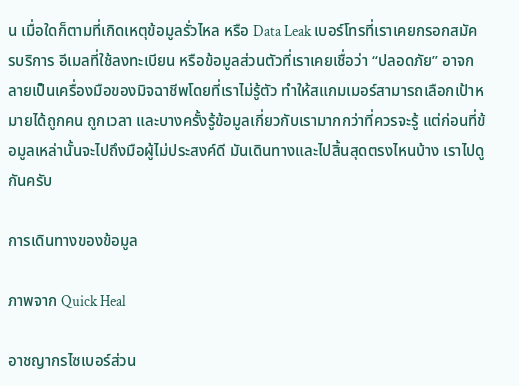น เมื่อใดก็ตามที่เกิดเหตุข้อมูลรั่วไหล หรือ Data Leak เบอร์โทรที่เราเคยกรอกสมัครบริการ อีเมลที่ใช้ลงทะเบียน หรือข้อมูลส่วนตัวที่เราเคยเชื่อว่า “ปลอดภัย” อาจกลายเป็นเครื่องมือของมิจฉาชีพโดยที่เราไม่รู้ตัว ทำให้สแกมเมอร์สามารถเลือกเป้าหมายได้ถูกคน ถูกเวลา และบางครั้งรู้ข้อมูลเกี่ยวกับเรามากกว่าที่ควรจะรู้ แต่ก่อนที่ข้อมูลเหล่านั้นจะไปถึงมือผู้ไม่ประสงค์ดี มันเดินทางและไปสิ้นสุดตรงไหนบ้าง เราไปดูกันครับ

การเดินทางของข้อมูล

ภาพจาก Quick Heal

อาชญากรไซเบอร์ส่วน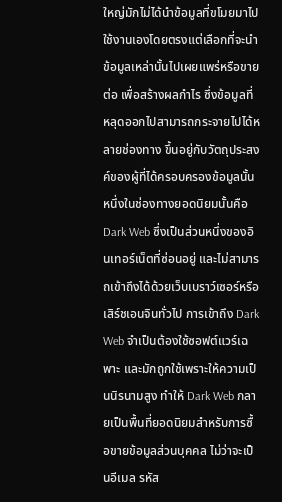ใหญ่มักไม่ได้นำข้อมูลที่ขโมยมาไปใช้งานเองโดยตรงแต่เลือกที่จะนำข้อมูลเหล่านั้นไปเผยแพร่หรือขายต่อ เพื่อสร้างผลกำไร ซึ่งข้อมูลที่หลุดออกไปสามารถกระจายไปได้หลายช่องทาง ขึ้นอยู่กับวัตถุประสงค์ของผู้ที่ได้ครอบครองข้อมูลนั้น หนึ่งในช่องทางยอดนิยมนั้นคือ Dark Web ซึ่งเป็นส่วนหนึ่งของอินเทอร์เน็ตที่ซ่อนอยู่ และไม่สามารถเข้าถึงได้ด้วยเว็บเบราว์เซอร์หรือเสิร์ชเอนจินทั่วไป การเข้าถึง Dark Web จำเป็นต้องใช้ซอฟต์แวร์เฉพาะ และมักถูกใช้เพราะให้ความเป็นนิรนามสูง ทำให้ Dark Web กลายเป็นพื้นที่ยอดนิยมสำหรับการซื้อขายข้อมูลส่วนบุคคล ไม่ว่าจะเป็นอีเมล รหัส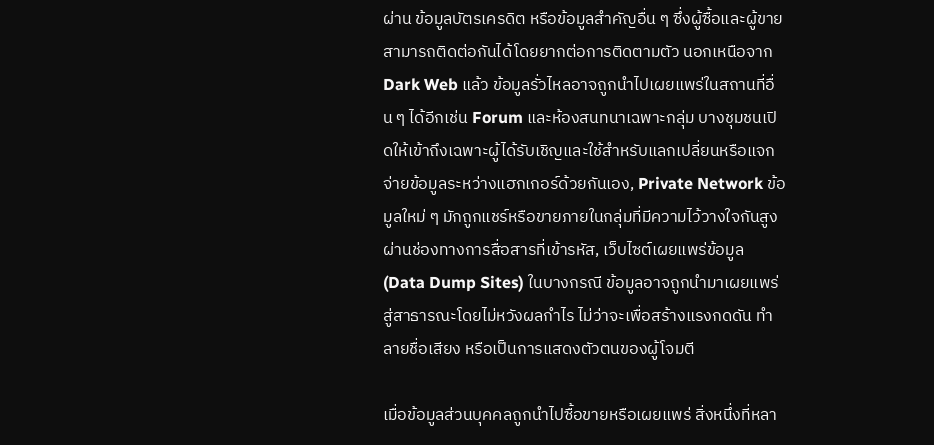ผ่าน ข้อมูลบัตรเครดิต หรือข้อมูลสำคัญอื่น ๆ ซึ่งผู้ซื้อและผู้ขายสามารถติดต่อกันได้โดยยากต่อการติดตามตัว นอกเหนือจาก Dark Web แล้ว ข้อมูลรั่วไหลอาจถูกนำไปเผยแพร่ในสถานที่อื่น ๆ ได้อีกเช่น Forum และห้องสนทนาเฉพาะกลุ่ม บางชุมชนเปิดให้เข้าถึงเฉพาะผู้ได้รับเชิญและใช้สำหรับแลกเปลี่ยนหรือแจกจ่ายข้อมูลระหว่างแฮกเกอร์ด้วยกันเอง, Private Network ข้อมูลใหม่ ๆ มักถูกแชร์หรือขายภายในกลุ่มที่มีความไว้วางใจกันสูง ผ่านช่องทางการสื่อสารที่เข้ารหัส, เว็บไซต์เผยแพร่ข้อมูล (Data Dump Sites) ในบางกรณี ข้อมูลอาจถูกนำมาเผยแพร่สู่สาธารณะโดยไม่หวังผลกำไร ไม่ว่าจะเพื่อสร้างแรงกดดัน ทำลายชื่อเสียง หรือเป็นการแสดงตัวตนของผู้โจมตี

เมื่อข้อมูลส่วนบุคคลถูกนำไปซื้อขายหรือเผยแพร่ สิ่งหนึ่งที่หลา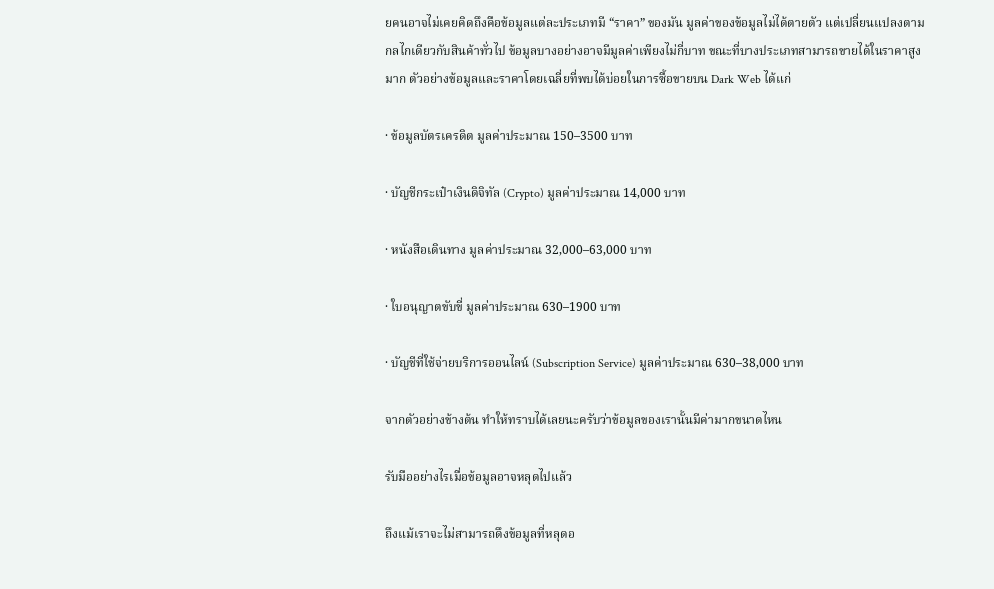ยคนอาจไม่เคยคิดถึงคือข้อมูลแต่ละประเภทมี “ราคา” ของมัน มูลค่าของข้อมูลไม่ได้ตายตัว แต่เปลี่ยนแปลงตามกลไกเดียวกับสินค้าทั่วไป ข้อมูลบางอย่างอาจมีมูลค่าเพียงไม่กี่บาท ขณะที่บางประเภทสามารถขายได้ในราคาสูงมาก ตัวอย่างข้อมูลและราคาโดยเฉลี่ยที่พบได้บ่อยในการซื้อขายบน Dark Web ได้แก่

· ข้อมูลบัตรเครดิต มูลค่าประมาณ 150–3500 บาท

· บัญชีกระเป๋าเงินดิจิทัล (Crypto) มูลค่าประมาณ 14,000 บาท

· หนังสือเดินทาง มูลค่าประมาณ 32,000–63,000 บาท

· ใบอนุญาตขับขี่ มูลค่าประมาณ 630–1900 บาท

· บัญชีที่ใช้จ่ายบริการออนไลน์ (Subscription Service) มูลค่าประมาณ 630–38,000 บาท

จากตัวอย่างข้างต้น ทำให้ทราบได้เลยนะครับว่าข้อมูลของเรานั้นมีค่ามากขนาดไหน

รับมืออย่างไรเมื่อข้อมูลอาจหลุดไปแล้ว

ถึงแม้เราจะไม่สามารถดึงข้อมูลที่หลุดอ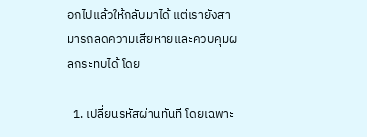อกไปแล้วให้กลับมาได้ แต่เรายังสามารถลดความเสียหายและควบคุมผลกระทบได้ โดย

  1. เปลี่ยนรหัสผ่านทันที โดยเฉพาะ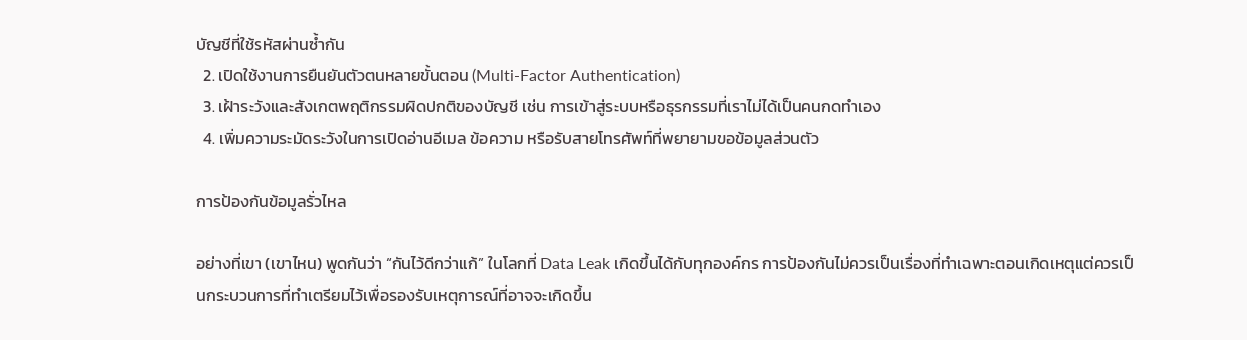บัญชีที่ใช้รหัสผ่านซ้ำกัน
  2. เปิดใช้งานการยืนยันตัวตนหลายขั้นตอน (Multi-Factor Authentication)
  3. เฝ้าระวังและสังเกตพฤติกรรมผิดปกติของบัญชี เช่น การเข้าสู่ระบบหรือธุรกรรมที่เราไม่ได้เป็นคนกดทำเอง
  4. เพิ่มความระมัดระวังในการเปิดอ่านอีเมล ข้อความ หรือรับสายโทรศัพท์ที่พยายามขอข้อมูลส่วนตัว

การป้องกันข้อมูลรั่วไหล

อย่างที่เขา (เขาไหน) พูดกันว่า “กันไว้ดีกว่าแก้” ในโลกที่ Data Leak เกิดขึ้นได้กับทุกองค์กร การป้องกันไม่ควรเป็นเรื่องที่ทำเฉพาะตอนเกิดเหตุแต่ควรเป็นกระบวนการที่ทำเตรียมไว้เพื่อรองรับเหตุการณ์ที่อาจจะเกิดขึ้น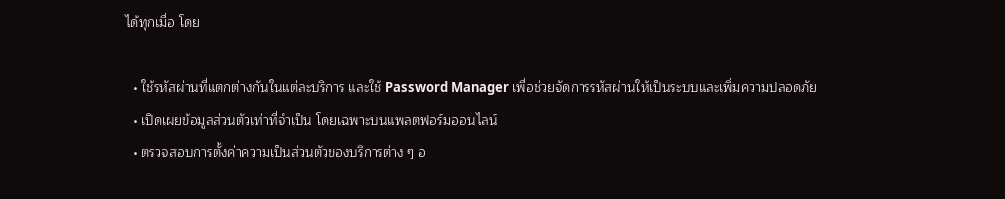ได้ทุกเมื่อ โดย

  • ใช้รหัสผ่านที่แตกต่างกันในแต่ละบริการ และใช้ Password Manager เพื่อช่วยจัดการรหัสผ่านให้เป็นระบบและเพิ่มความปลอดภัย
  • เปิดเผยข้อมูลส่วนตัวเท่าที่จำเป็น โดยเฉพาะบนแพลตฟอร์มออนไลน์
  • ตรวจสอบการตั้งค่าความเป็นส่วนตัวของบริการต่าง ๆ อ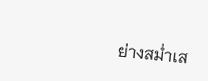ย่างสม่ำเส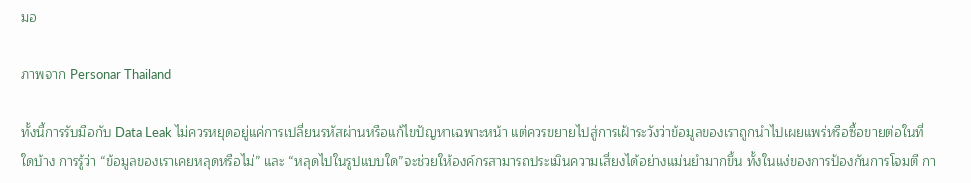มอ

ภาพจาก Personar Thailand

ทั้งนี้การรับมือกับ Data Leak ไม่ควรหยุดอยู่แค่การเปลี่ยนรหัสผ่านหรือแก้ไขปัญหาเฉพาะหน้า แต่ควรขยายไปสู่การเฝ้าระวังว่าข้อมูลของเราถูกนำไปเผยแพร่หรือซื้อขายต่อในที่ใดบ้าง การรู้ว่า “ข้อมูลของเราเคยหลุดหรือไม่” และ “หลุดไปในรูปแบบใด”จะช่วยให้องค์กรสามารถประเมินความเสี่ยงได้อย่างแม่นยำมากขึ้น ทั้งในแง่ของการป้องกันการโจมตี กา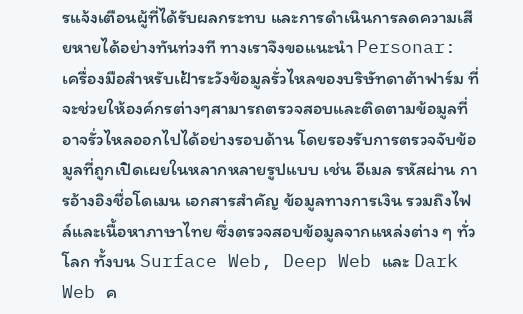รแจ้งเตือนผู้ที่ได้รับผลกระทบ และการดำเนินการลดความเสียหายได้อย่างทันท่วงที ทางเราจึงขอแนะนำ Personar: เครื่องมือสำหรับเฝ้าระวังข้อมูลรั่วไหลของบริษัทดาต้าฟาร์ม ที่จะช่วยให้องค์กรต่างๆสามารถตรวจสอบและติดตามข้อมูลที่อาจรั่วไหลออกไปได้อย่างรอบด้าน โดยรองรับการตรวจจับข้อมูลที่ถูกเปิดเผยในหลากหลายรูปแบบ เช่น อีเมล รหัสผ่าน การอ้างอิงชื่อโดเมน เอกสารสำคัญ ข้อมูลทางการเงิน รวมถึงไฟล์และเนื้อหาภาษาไทย ซึ่งตรวจสอบข้อมูลจากแหล่งต่าง ๆ ทั่วโลก ทั้งบน Surface Web, Deep Web และ Dark Web ค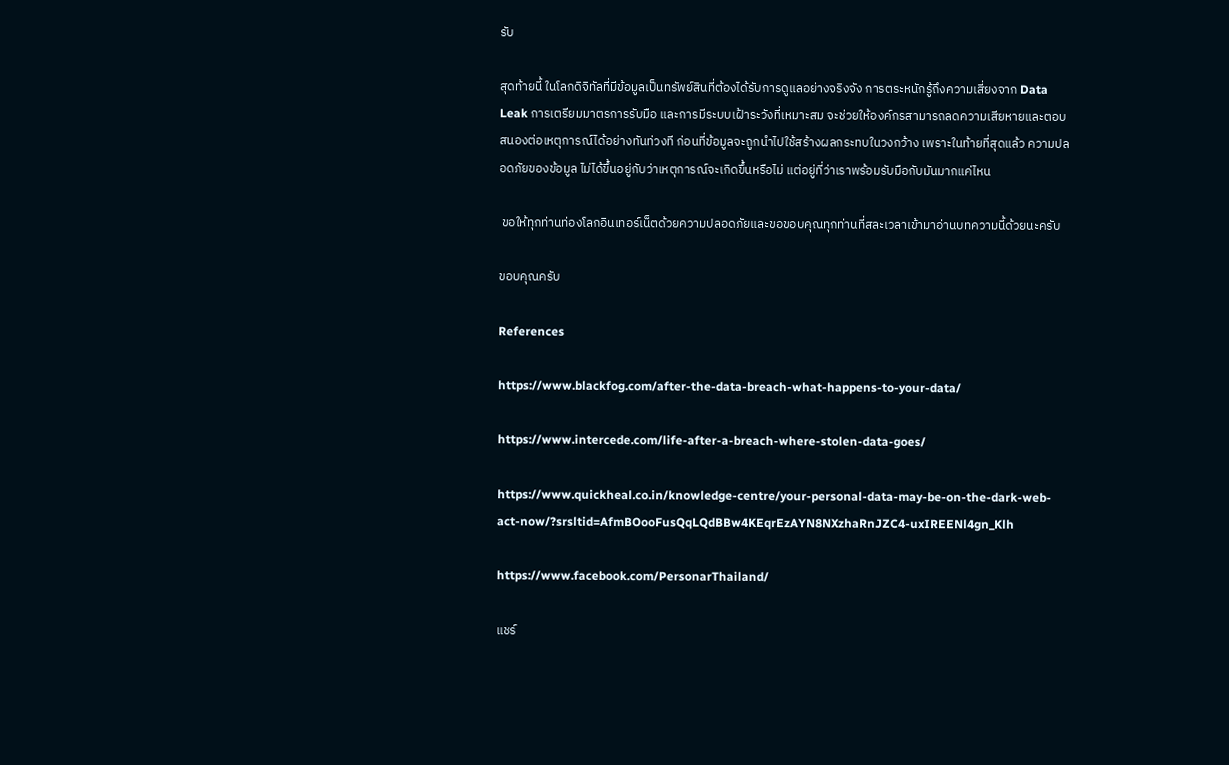รับ

สุดท้ายนี้ ในโลกดิจิทัลที่มีข้อมูลเป็นทรัพย์สินที่ต้องได้รับการดูแลอย่างจริงจัง การตระหนักรู้ถึงความเสี่ยงจาก Data Leak การเตรียมมาตรการรับมือ และการมีระบบเฝ้าระวังที่เหมาะสม จะช่วยให้องค์กรสามารถลดความเสียหายและตอบสนองต่อเหตุการณ์ได้อย่างทันท่วงที ก่อนที่ข้อมูลจะถูกนำไปใช้สร้างผลกระทบในวงกว้าง เพราะในท้ายที่สุดแล้ว ความปลอดภัยของข้อมูล ไม่ได้ขึ้นอยู่กับว่าเหตุการณ์จะเกิดขึ้นหรือไม่ แต่อยู่ที่ว่าเราพร้อมรับมือกับมันมากแค่ไหน

 ขอให้ทุกท่านท่องโลกอินเทอร์เน็ตด้วยความปลอดภัยและขอขอบคุณทุกท่านที่สละเวลาเข้ามาอ่านบทความนี้ด้วยนะครับ

ขอบคุณครับ

References

https://www.blackfog.com/after-the-data-breach-what-happens-to-your-data/

https://www.intercede.com/life-after-a-breach-where-stolen-data-goes/

https://www.quickheal.co.in/knowledge-centre/your-personal-data-may-be-on-the-dark-web-act-now/?srsltid=AfmBOooFusQqLQdBBw4KEqrEzAYN8NXzhaRnJZC4-uxIREENl4gn_Klh

https://www.facebook.com/PersonarThailand/

แชร์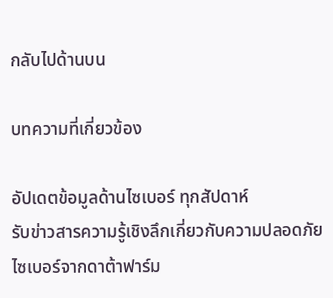กลับไปด้านบน

บทความที่เกี่ยวข้อง

อัปเดตข้อมูลด้านไซเบอร์ ทุกสัปดาห์
รับข่าวสารความรู้เชิงลึกเกี่ยวกับความปลอดภัยไซเบอร์จากดาต้าฟาร์ม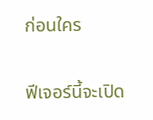ก่อนใคร

ฟีเจอร์นี้จะเปิด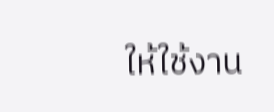ให้ใช้งาน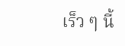เร็ว ๆ นี้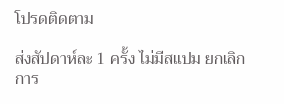โปรดติดตาม

ส่งสัปดาห์ละ 1 ครั้ง ไม่มีสแปม ยกเลิกการ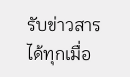รับข่าวสารได้ทุกเมื่อ